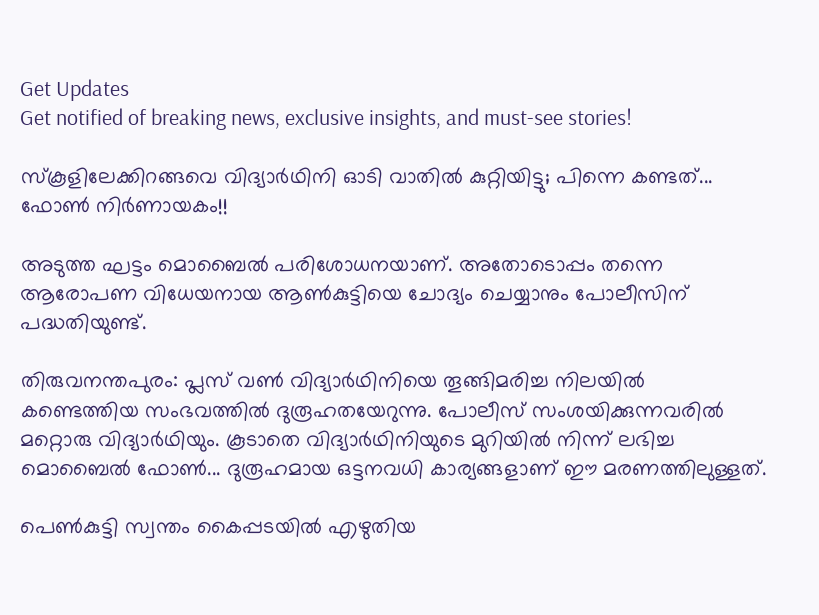Get Updates
Get notified of breaking news, exclusive insights, and must-see stories!

സ്‌കൂളിലേക്കിറങ്ങവെ വിദ്യാര്‍ഥിനി ഓടി വാതില്‍ കുറ്റിയിട്ടു; പിന്നെ കണ്ടത്... ഫോണ്‍ നിര്‍ണായകം!!

അടുത്ത ഘട്ടം മൊബൈല്‍ പരിശോധനയാണ്. അതോടൊപ്പം തന്നെ ആരോപണ വിധേയനായ ആണ്‍കുട്ടിയെ ചോദ്യം ചെയ്യാനും പോലീസിന് പദ്ധതിയുണ്ട്.

തിരുവനന്തപുരം: പ്ലസ് വണ്‍ വിദ്യാര്‍ഥിനിയെ തൂങ്ങിമരിച്ച നിലയില്‍ കണ്ടെത്തിയ സംഭവത്തില്‍ ദുരൂഹതയേറുന്നു. പോലീസ് സംശയിക്കുന്നവരില്‍ മറ്റൊരു വിദ്യാര്‍ഥിയും. കൂടാതെ വിദ്യാര്‍ഥിനിയുടെ മുറിയില്‍ നിന്ന് ലഭിച്ച മൊബൈല്‍ ഫോണ്‍... ദുരൂഹമായ ഒട്ടനവധി കാര്യങ്ങളാണ് ഈ മരണത്തിലുള്ളത്.

പെണ്‍കുട്ടി സ്വന്തം കൈപ്പടയില്‍ എഴുതിയ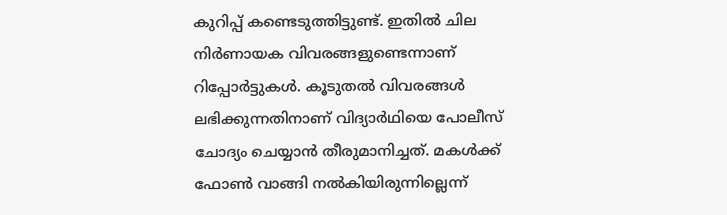കുറിപ്പ് കണ്ടെടുത്തിട്ടുണ്ട്. ഇതില്‍ ചില നിര്‍ണായക വിവരങ്ങളുണ്ടെന്നാണ് റിപ്പോര്‍ട്ടുകള്‍. കൂടുതല്‍ വിവരങ്ങള്‍ ലഭിക്കുന്നതിനാണ് വിദ്യാര്‍ഥിയെ പോലീസ് ചോദ്യം ചെയ്യാന്‍ തീരുമാനിച്ചത്. മകള്‍ക്ക് ഫോണ്‍ വാങ്ങി നല്‍കിയിരുന്നില്ലെന്ന്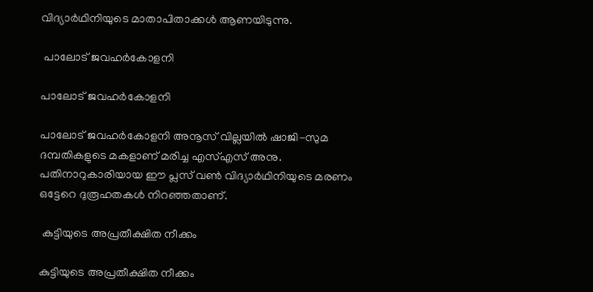വിദ്യാര്‍ഥിനിയുടെ മാതാപിതാക്കള്‍ ആണയിടുന്നു.

 പാലോട് ജവഹര്‍കോളനി

പാലോട് ജവഹര്‍കോളനി

പാലോട് ജവഹര്‍കോളനി അനൂസ് വില്ലയില്‍ ഷാജി-സുമ ദമ്പതികളുടെ മകളാണ് മരിച്ച എസ്എസ് അനു. പതിനാറുകാരിയായ ഈ പ്ലസ് വണ്‍ വിദ്യാര്‍ഥിനിയുടെ മരണം ഒട്ടേറെ ദുരൂഹതകള്‍ നിറഞ്ഞതാണ്.

 കുട്ടിയുടെ അപ്രതീക്ഷിത നീക്കം

കുട്ടിയുടെ അപ്രതീക്ഷിത നീക്കം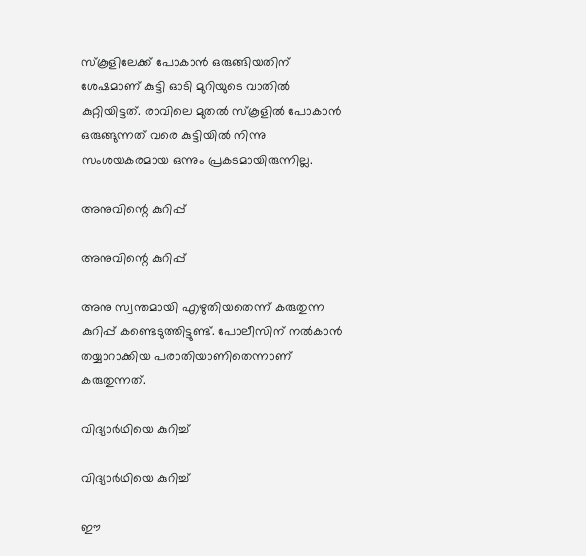സ്‌കൂളിലേക്ക് പോകാന്‍ ഒരുങ്ങിയതിന് ശേഷമാണ് കുട്ടി ഓടി മുറിയുടെ വാതില്‍ കുറ്റിയിട്ടത്. രാവിലെ മുതല്‍ സ്‌കൂളില്‍ പോകാന്‍ ഒരുങ്ങുന്നത് വരെ കുട്ടിയില്‍ നിന്നു സംശയകരമായ ഒന്നും പ്രകടമായിരുന്നില്ല.

അനുവിന്റെ കുറിപ്പ്

അനുവിന്റെ കുറിപ്പ്

അനു സ്വന്തമായി എഴുതിയതെന്ന് കരുതുന്ന കുറിപ്പ് കണ്ടെടുത്തിട്ടുണ്ട്. പോലീസിന് നല്‍കാന്‍ തയ്യാറാക്കിയ പരാതിയാണിതെന്നാണ് കരുതുന്നത്.

വിദ്യാര്‍ഥിയെ കുറിച്ച്

വിദ്യാര്‍ഥിയെ കുറിച്ച്

ഈ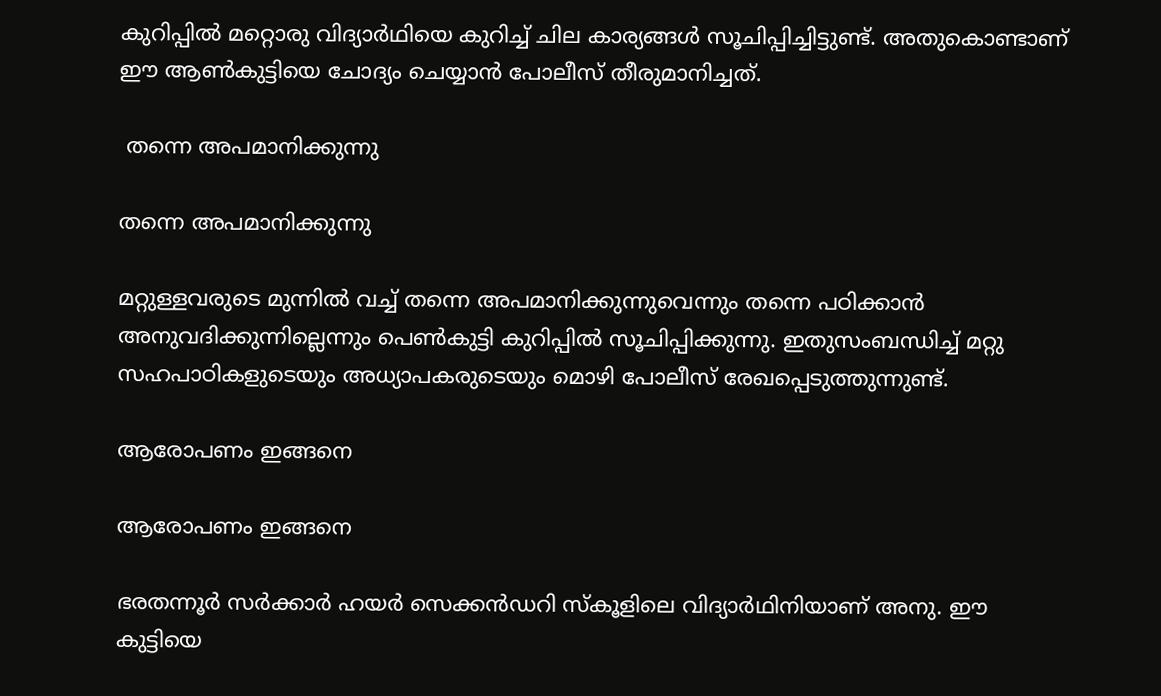കുറിപ്പില്‍ മറ്റൊരു വിദ്യാര്‍ഥിയെ കുറിച്ച് ചില കാര്യങ്ങള്‍ സൂചിപ്പിച്ചിട്ടുണ്ട്. അതുകൊണ്ടാണ് ഈ ആണ്‍കുട്ടിയെ ചോദ്യം ചെയ്യാന്‍ പോലീസ് തീരുമാനിച്ചത്.

 തന്നെ അപമാനിക്കുന്നു

തന്നെ അപമാനിക്കുന്നു

മറ്റുള്ളവരുടെ മുന്നില്‍ വച്ച് തന്നെ അപമാനിക്കുന്നുവെന്നും തന്നെ പഠിക്കാന്‍ അനുവദിക്കുന്നില്ലെന്നും പെണ്‍കുട്ടി കുറിപ്പില്‍ സൂചിപ്പിക്കുന്നു. ഇതുസംബന്ധിച്ച് മറ്റു സഹപാഠികളുടെയും അധ്യാപകരുടെയും മൊഴി പോലീസ് രേഖപ്പെടുത്തുന്നുണ്ട്.

ആരോപണം ഇങ്ങനെ

ആരോപണം ഇങ്ങനെ

ഭരതന്നൂര്‍ സര്‍ക്കാര്‍ ഹയര്‍ സെക്കന്‍ഡറി സ്‌കൂളിലെ വിദ്യാര്‍ഥിനിയാണ് അനു. ഈ കുട്ടിയെ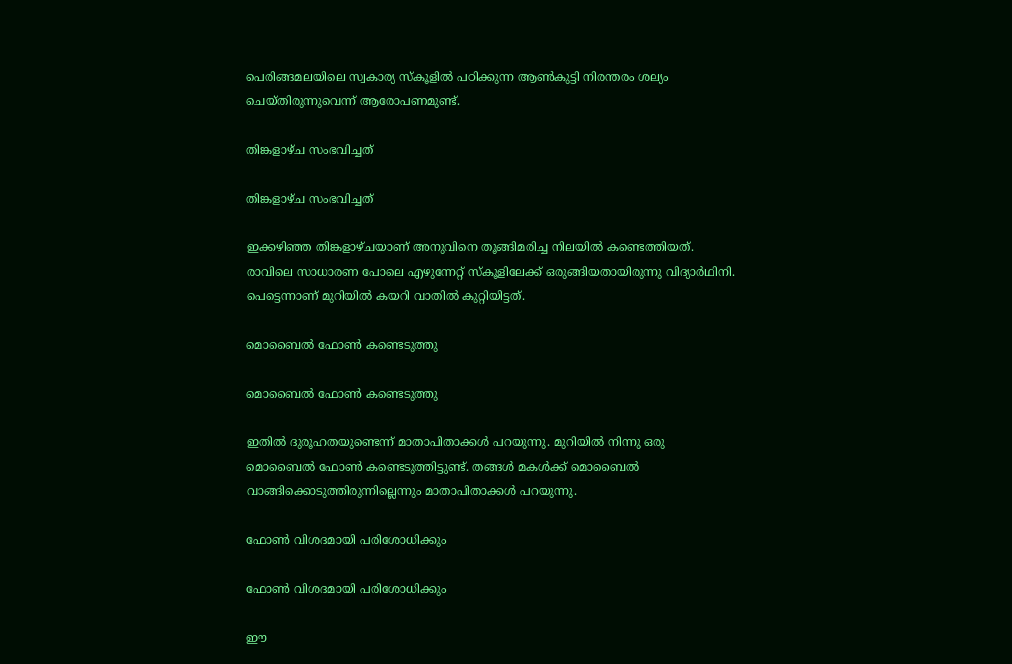പെരിങ്ങമലയിലെ സ്വകാര്യ സ്‌കൂളില്‍ പഠിക്കുന്ന ആണ്‍കുട്ടി നിരന്തരം ശല്യം ചെയ്തിരുന്നുവെന്ന് ആരോപണമുണ്ട്.

തിങ്കളാഴ്ച സംഭവിച്ചത്

തിങ്കളാഴ്ച സംഭവിച്ചത്

ഇക്കഴിഞ്ഞ തിങ്കളാഴ്ചയാണ് അനുവിനെ തൂങ്ങിമരിച്ച നിലയില്‍ കണ്ടെത്തിയത്. രാവിലെ സാധാരണ പോലെ എഴുന്നേറ്റ് സ്‌കൂളിലേക്ക് ഒരുങ്ങിയതായിരുന്നു വിദ്യാര്‍ഥിനി. പെട്ടെന്നാണ് മുറിയില്‍ കയറി വാതില്‍ കുറ്റിയിട്ടത്.

മൊബൈല്‍ ഫോണ്‍ കണ്ടെടുത്തു

മൊബൈല്‍ ഫോണ്‍ കണ്ടെടുത്തു

ഇതില്‍ ദുരൂഹതയുണ്ടെന്ന് മാതാപിതാക്കള്‍ പറയുന്നു. മുറിയില്‍ നിന്നു ഒരു മൊബൈല്‍ ഫോണ്‍ കണ്ടെടുത്തിട്ടുണ്ട്. തങ്ങള്‍ മകള്‍ക്ക് മൊബൈല്‍ വാങ്ങിക്കൊടുത്തിരുന്നില്ലെന്നും മാതാപിതാക്കള്‍ പറയുന്നു.

ഫോണ്‍ വിശദമായി പരിശോധിക്കും

ഫോണ്‍ വിശദമായി പരിശോധിക്കും

ഈ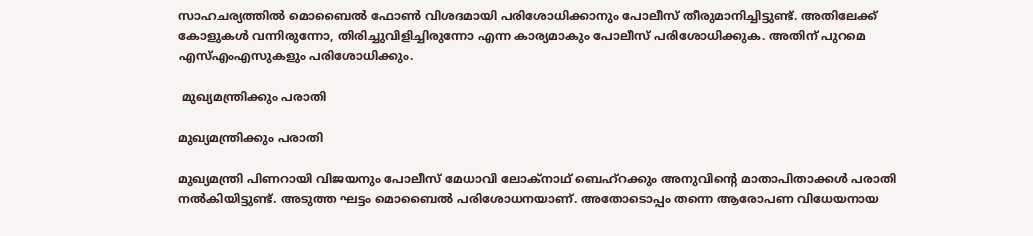സാഹചര്യത്തില്‍ മൊബൈല്‍ ഫോണ്‍ വിശദമായി പരിശോധിക്കാനും പോലീസ് തീരുമാനിച്ചിട്ടുണ്ട്. അതിലേക്ക് കോളുകള്‍ വന്നിരുന്നോ, തിരിച്ചുവിളിച്ചിരുന്നോ എന്ന കാര്യമാകും പോലീസ് പരിശോധിക്കുക. അതിന് പുറമെ എസ്എംഎസുകളും പരിശോധിക്കും.

 മുഖ്യമന്ത്രിക്കും പരാതി

മുഖ്യമന്ത്രിക്കും പരാതി

മുഖ്യമന്ത്രി പിണറായി വിജയനും പോലീസ് മേധാവി ലോക്‌നാഥ് ബെഹ്‌റക്കും അനുവിന്റെ മാതാപിതാക്കള്‍ പരാതി നല്‍കിയിട്ടുണ്ട്. അടുത്ത ഘട്ടം മൊബൈല്‍ പരിശോധനയാണ്. അതോടൊപ്പം തന്നെ ആരോപണ വിധേയനായ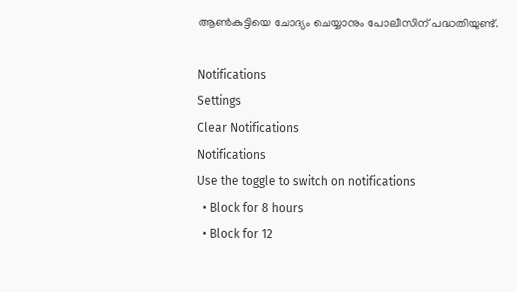ആണ്‍കുട്ടിയെ ചോദ്യം ചെയ്യാനും പോലീസിന് പദ്ധതിയുണ്ട്.

Notifications
Settings
Clear Notifications
Notifications
Use the toggle to switch on notifications
  • Block for 8 hours
  • Block for 12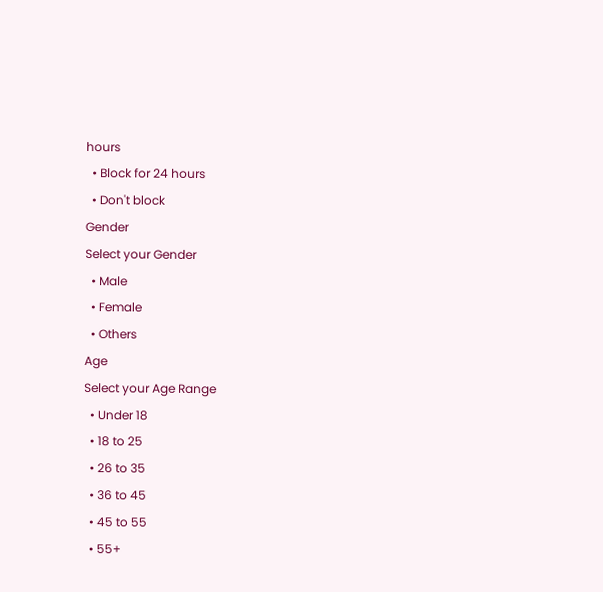hours
  • Block for 24 hours
  • Don't block
Gender
Select your Gender
  • Male
  • Female
  • Others
Age
Select your Age Range
  • Under 18
  • 18 to 25
  • 26 to 35
  • 36 to 45
  • 45 to 55
  • 55+